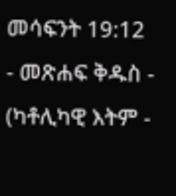መሳፍንት 19:12 - መጽሐፍ ቅዱስ - (ካቶሊካዊ እትም -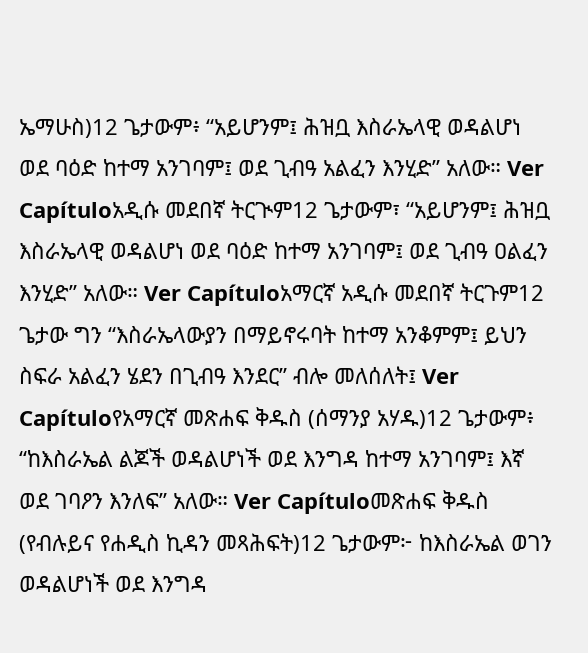ኤማሁስ)12 ጌታውም፥ “አይሆንም፤ ሕዝቧ እስራኤላዊ ወዳልሆነ ወደ ባዕድ ከተማ አንገባም፤ ወደ ጊብዓ አልፈን እንሂድ” አለው። Ver Capítuloአዲሱ መደበኛ ትርጒም12 ጌታውም፣ “አይሆንም፤ ሕዝቧ እስራኤላዊ ወዳልሆነ ወደ ባዕድ ከተማ አንገባም፤ ወደ ጊብዓ ዐልፈን እንሂድ” አለው። Ver Capítuloአማርኛ አዲሱ መደበኛ ትርጉም12 ጌታው ግን “እስራኤላውያን በማይኖሩባት ከተማ አንቆምም፤ ይህን ስፍራ አልፈን ሄደን በጊብዓ እንደር” ብሎ መለሰለት፤ Ver Capítuloየአማርኛ መጽሐፍ ቅዱስ (ሰማንያ አሃዱ)12 ጌታውም፥ “ከእስራኤል ልጆች ወዳልሆነች ወደ እንግዳ ከተማ አንገባም፤ እኛ ወደ ገባዖን እንለፍ” አለው። Ver Capítuloመጽሐፍ ቅዱስ (የብሉይና የሐዲስ ኪዳን መጻሕፍት)12 ጌታውም፦ ከእስራኤል ወገን ወዳልሆነች ወደ እንግዳ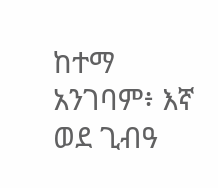ከተማ አንገባም፥ እኛ ወደ ጊብዓ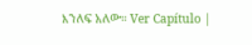እንለፍ አለው። Ver Capítulo |